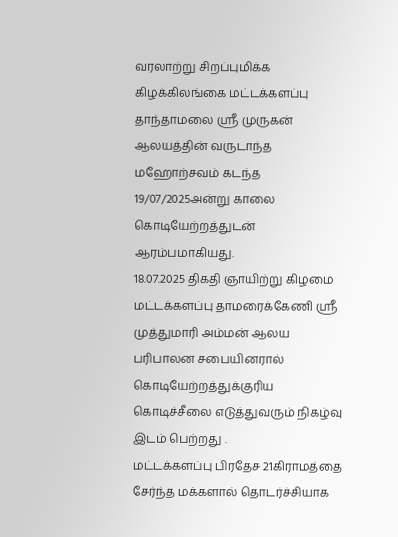வரலாற்று சிறப்புமிக்க கிழக்கிலங்கை மட்டக்களப்பு தாந்தாமலை ஸ்ரீ முருகன் ஆலயத்தின் வருடாந்த மஹோற்சவம் கடந்த 19/07/2025அன்று காலை கொடியேற்றத்துடன் ஆரம்பமாகியது.
18.07.2025 திகதி ஞாயிற்று கிழமை மட்டக்களப்பு தாமரைக்கேணி ஸ்ரீ முத்துமாரி அம்மன் ஆலய பரிபாலன சபையினரால் கொடியேற்றத்துக்குரிய கொடிச்சீலை எடுத்துவரும் நிகழ்வு இடம் பெற்றது .
மட்டக்களப்பு பிரதேச 21கிராமத்தை சேர்ந்த மக்களால் தொடர்ச்சியாக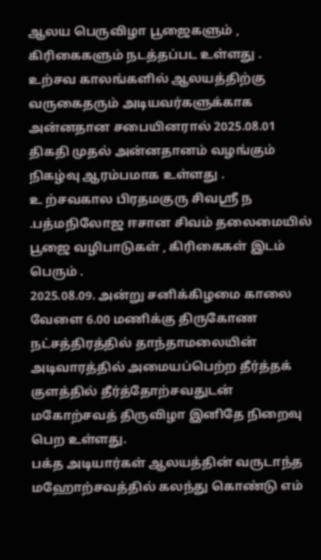ஆலய பெருவிழா பூஜைகளும் , கிரிகைகளும் நடத்தப்பட உள்ளது .
உற்சவ காலங்களில் ஆலயத்திற்கு வருகைதரும் அடியவர்களுக்காக அன்னதான சபையினரால் 2025.08.01 திகதி முதல் அன்னதானம் வழங்கும் நிகழ்வு ஆரம்பமாக உள்ளது .
உ ற்சவகால பிரதமகுரு சிவஸ்ரீ ந .பத்மநிலோஜ ஈசான சிவம் தலைமையில் பூஜை வழிபாடுகள் , கிரிகைகள் இடம் பெரும் .
2025.08.09. அன்று சனிக்கிழமை காலை வேளை 6.00 மணிக்கு திருகோண நட்சத்திரத்தில் தாந்தாமலையின் அடிவாரத்தில் அமையப்பெற்ற தீர்த்தக் குளத்தில் தீர்த்தோற்சவதுடன் மகோற்சவத் திருவிழா இனிதே நிறைவு பெற உள்ளது.
பக்த அடியார்கள் ஆலயத்தின் வருடாந்த மஹோற்சவத்தில் கலந்து கொண்டு எம்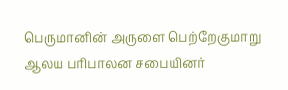பெருமானின் அருளை பெற்றேகுமாறு ஆலய பரிபாலன சபையினர்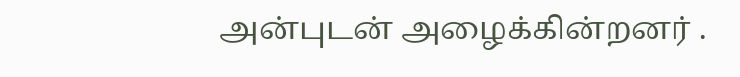அன்புடன் அழைக்கின்றனர் .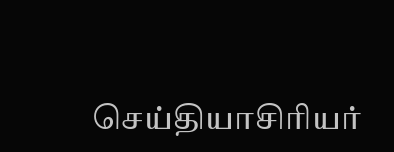செய்தியாசிரியர்